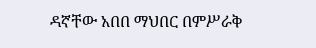ዳኛቸው አበበ ማህበር በምሥራቅ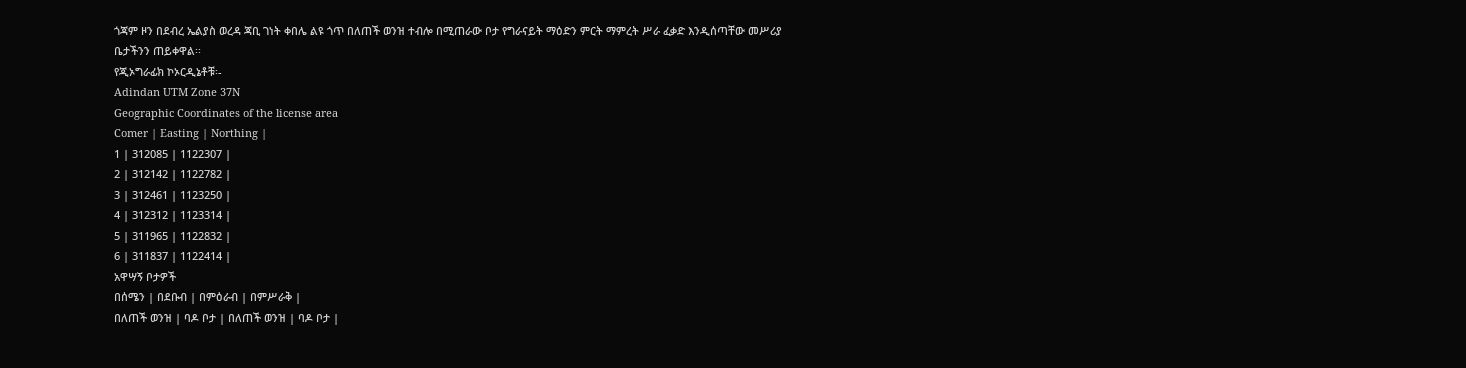ጎጃም ዞን በደብረ ኤልያስ ወረዳ ጃቢ ገነት ቀበሌ ልዩ ጎጥ በለጠች ወንዝ ተብሎ በሚጠራው ቦታ የግራናይት ማዕድን ምርት ማምረት ሥራ ፈቃድ እንዲሰጣቸው መሥሪያ ቤታችንን ጠይቀዋል፡፡
የጂኦግራፊክ ኮኦርዲኔቶቹ፡-
Adindan UTM Zone 37N
Geographic Coordinates of the license area
Comer | Easting | Northing |
1 | 312085 | 1122307 |
2 | 312142 | 1122782 |
3 | 312461 | 1123250 |
4 | 312312 | 1123314 |
5 | 311965 | 1122832 |
6 | 311837 | 1122414 |
አዋሣኝ ቦታዎች
በሰሜን | በደቡብ | በምዕራብ | በምሥራቅ |
በለጠች ወንዝ | ባዶ ቦታ | በለጠች ወንዝ | ባዶ ቦታ |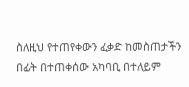ስለዚህ የተጠየቀውን ፈቃድ ከመስጠታችን በፊት በተጠቀሰው አካባቢ በተለይም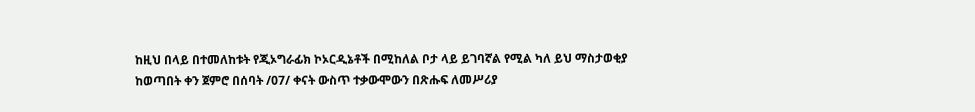ከዚህ በላይ በተመለከቱት የጂኦግራፊክ ኮኦርዲኔቶች በሚከለል ቦታ ላይ ይገባኛል የሚል ካለ ይህ ማስታወቂያ ከወጣበት ቀን ጀምሮ በሰባት /07/ ቀናት ውስጥ ተቃውሞውን በጽሑፍ ለመሥሪያ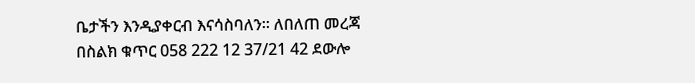ቤታችን እንዲያቀርብ እናሳስባለን፡፡ ለበለጠ መረጃ በስልክ ቁጥር 058 222 12 37/21 42 ደውሎ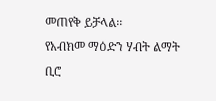መጠየቅ ይቻላል፡፡
የአብክመ ማዕድን ሃብት ልማት ቢሮ